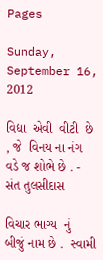Pages

Sunday, September 16, 2012

વિદ્યા  એવી  વીટી  છે , જે  વિનય ના નંગ વડે જ શોભે છે . - સંત તુલસીદાસ

વિચાર ભાગ્ય  નું  બીજું નામ છે .  સ્વામી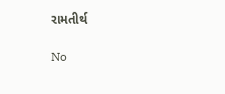રામતીર્થ

No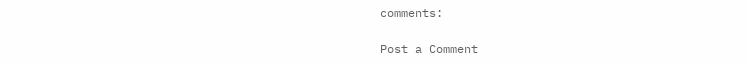comments:

Post a Comment